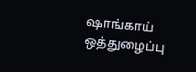ஷாங்காய் ஒத்துழைப்பு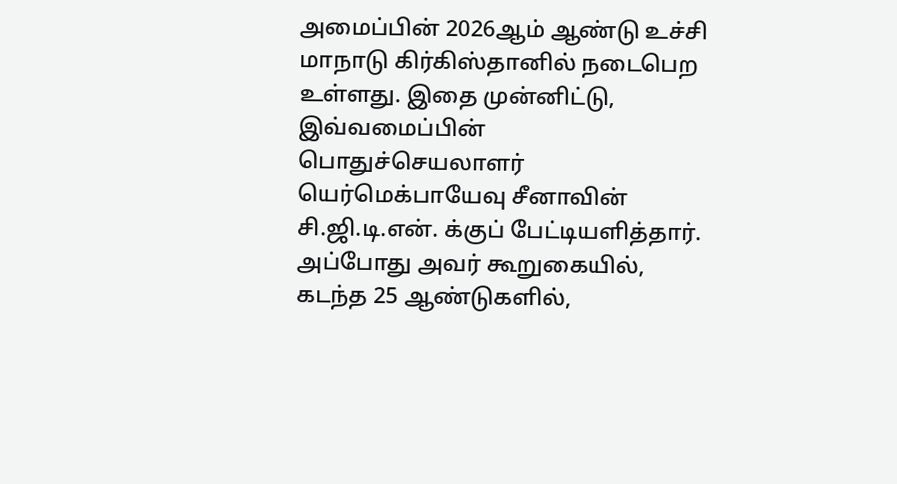அமைப்பின் 2026ஆம் ஆண்டு உச்சி மாநாடு கிர்கிஸ்தானில் நடைபெற உள்ளது. இதை முன்னிட்டு, இவ்வமைப்பின் பொதுச்செயலாளர் யெர்மெக்பாயேவு சீனாவின் சி.ஜி.டி.என். க்குப் பேட்டியளித்தார். அப்போது அவர் கூறுகையில், கடந்த 25 ஆண்டுகளில்,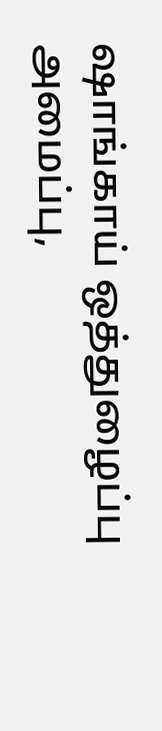ஷாங்காய் ஒத்துழைப்பு அமைப்பு,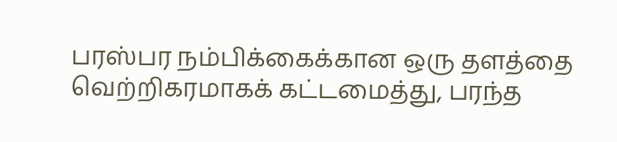பரஸ்பர நம்பிக்கைக்கான ஒரு தளத்தை வெற்றிகரமாகக் கட்டமைத்து, பரந்த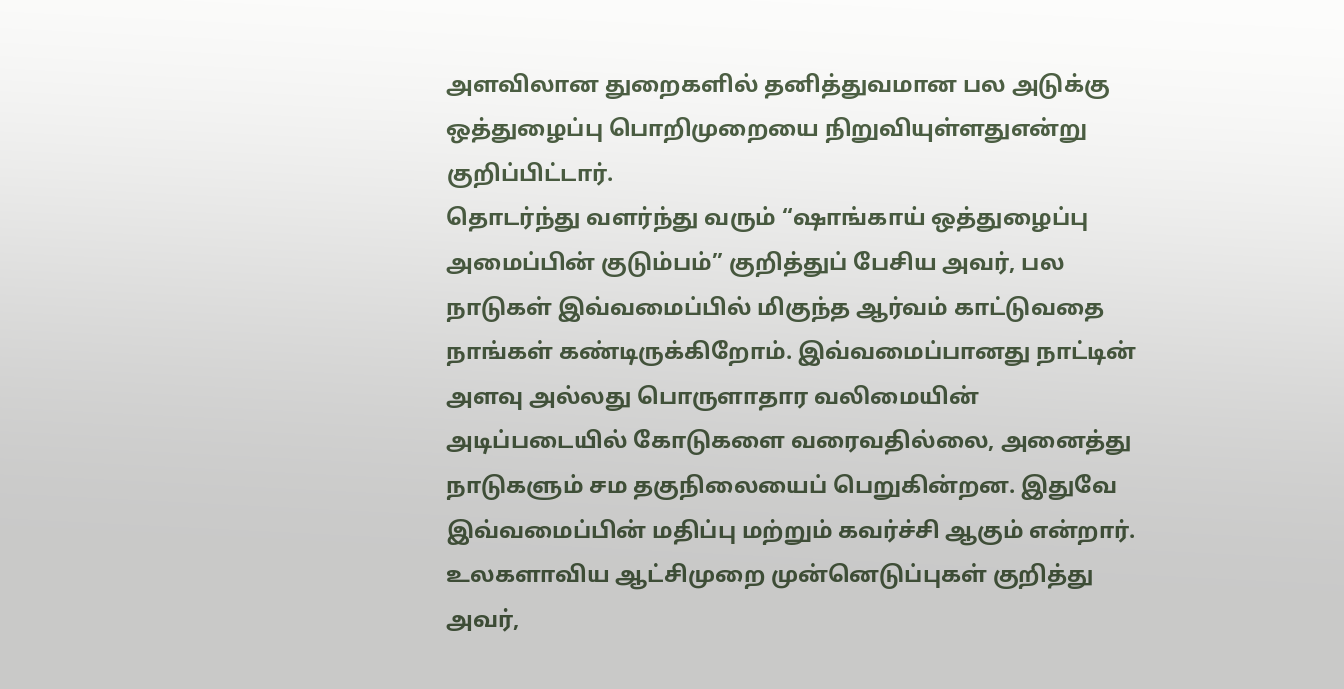அளவிலான துறைகளில் தனித்துவமான பல அடுக்கு ஒத்துழைப்பு பொறிமுறையை நிறுவியுள்ளதுஎன்று குறிப்பிட்டார்.
தொடர்ந்து வளர்ந்து வரும் “ஷாங்காய் ஒத்துழைப்பு அமைப்பின் குடும்பம்” குறித்துப் பேசிய அவர், பல நாடுகள் இவ்வமைப்பில் மிகுந்த ஆர்வம் காட்டுவதை நாங்கள் கண்டிருக்கிறோம். இவ்வமைப்பானது நாட்டின் அளவு அல்லது பொருளாதார வலிமையின் அடிப்படையில் கோடுகளை வரைவதில்லை, அனைத்து நாடுகளும் சம தகுநிலையைப் பெறுகின்றன. இதுவே இவ்வமைப்பின் மதிப்பு மற்றும் கவர்ச்சி ஆகும் என்றார்.
உலகளாவிய ஆட்சிமுறை முன்னெடுப்புகள் குறித்து அவர்,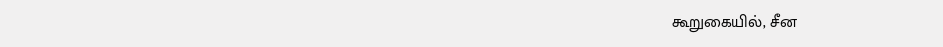கூறுகையில், சீன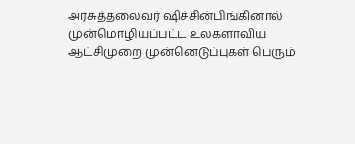அரசுத்தலைவர் ஷிச்சின்பிங்கினால் முன்மொழியப்பட்ட உலகளாவிய ஆட்சிமுறை முன்னெடுப்புகள் பெரும்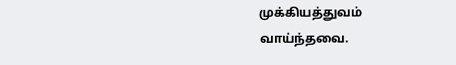முக்கியத்துவம் வாய்ந்தவை.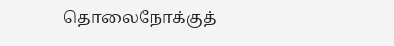தொலைநோக்குத்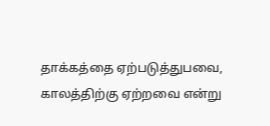தாக்கத்தை ஏற்படுத்துபவை, காலத்திற்கு ஏற்றவை என்று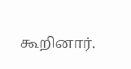கூறினார்.